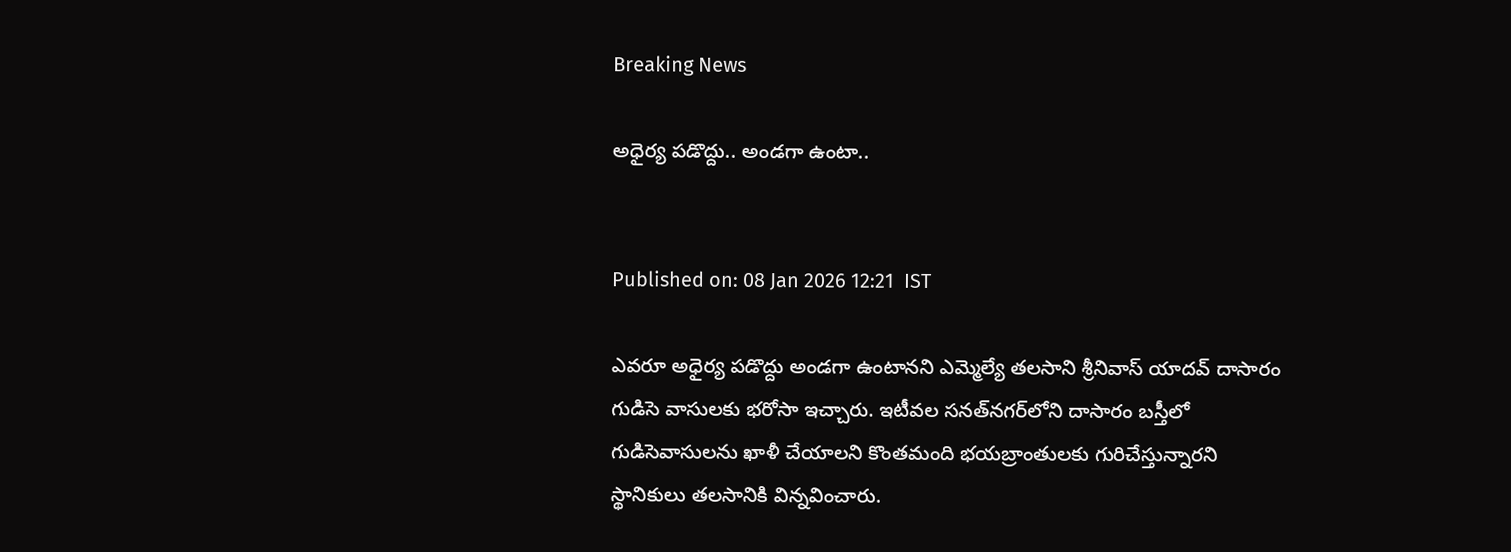Breaking News

అధైర్య పడొద్దు.. అండగా ఉంటా..


Published on: 08 Jan 2026 12:21  IST

ఎవరూ అధైర్య పడొద్దు అండగా ఉంటానని ఎమ్మెల్యే తలసాని శ్రీనివాస్‌ యాదవ్‌ దాసారం గుడిసె వాసులకు భరోసా ఇచ్చారు. ఇటీవల సనత్‌నగర్‌లోని దాసారం బస్తీలో గుడిసెవాసులను ఖాళీ చేయాలని కొంతమంది భయబ్రాంతులకు గురిచేస్తున్నారని స్థానికులు తలసానికి విన్నవించారు.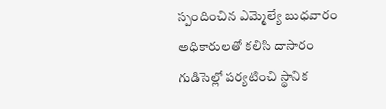స్పందించిన ఎమ్మెల్యే బుధవారం అధికారులతో కలిసి దాసారం గుడిసెల్లో పర్యటించి స్థానిక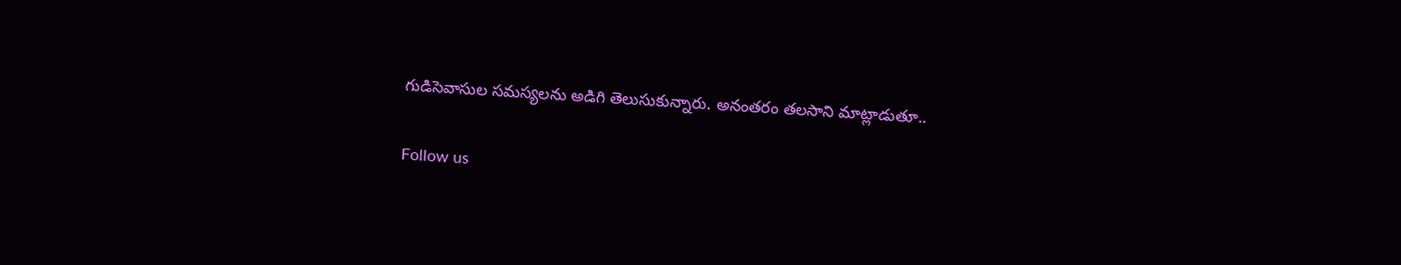గుడిసెవాసుల సమస్యలను అడిగి తెలుసుకున్నారు. అనంతరం తలసాని మాట్లాడుతూ..

Follow us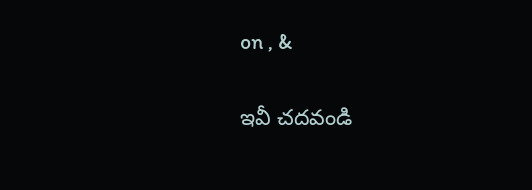on , &

ఇవీ చదవండి